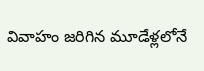వివాహం జరిగిన మూడేళ్లలోనే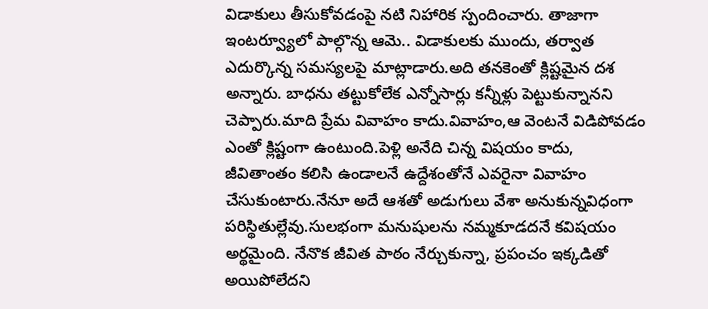విడాకులు తీసుకోవడంపై నటి నిహారిక స్పందించారు. తాజాగా ఇంటర్వ్యూలో పాల్గొన్న ఆమె.. విడాకులకు ముందు, తర్వాత ఎదుర్కొన్న సమస్యలపై మాట్లాడారు.అది తనకెంతో క్లిష్టమైన దశ అన్నారు. బాధను తట్టుకోలేక ఎన్నోసార్లు కన్నీళ్లు పెట్టుకున్నానని చెప్పారు.మాది ప్రేమ వివాహం కాదు.వివాహం,ఆ వెంటనే విడిపోవడం ఎంతో క్లిష్టంగా ఉంటుంది.పెళ్లి అనేది చిన్న విషయం కాదు, జీవితాంతం కలిసి ఉండాలనే ఉద్దేశంతోనే ఎవరైనా వివాహం చేసుకుంటారు.నేనూ అదే ఆశతో అడుగులు వేశా అనుకున్నవిధంగా పరిస్థితుల్లేవు.సులభంగా మనుషులను నమ్మకూడదనే కవిషయం అర్థమైంది. నేనొక జీవిత పాఠం నేర్చుకున్నా, ప్రపంచం ఇక్కడితో అయిపోలేదని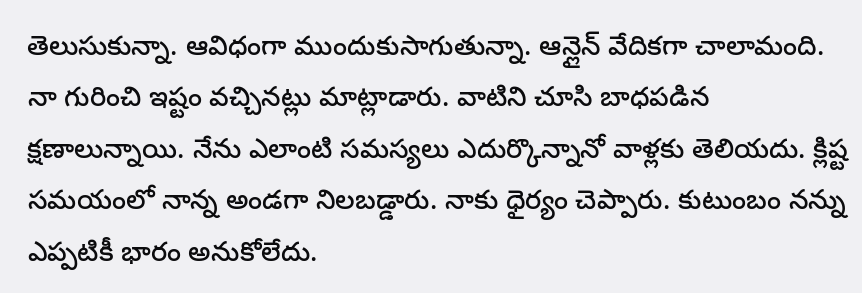తెలుసుకున్నా. ఆవిధంగా ముందుకుసాగుతున్నా. ఆన్లైన్ వేదికగా చాలామంది. నా గురించి ఇష్టం వచ్చినట్లు మాట్లాడారు. వాటిని చూసి బాధపడిన క్షణాలున్నాయి. నేను ఎలాంటి సమస్యలు ఎదుర్కొన్నానో వాళ్లకు తెలియదు. క్లిష్ట సమయంలో నాన్న అండగా నిలబడ్డారు. నాకు ధైర్యం చెప్పారు. కుటుంబం నన్ను ఎప్పటికీ భారం అనుకోలేదు.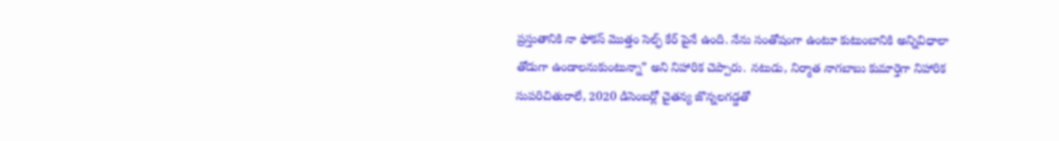ప్రస్తుతానికి నా ఫోకస్ మొత్తం సెల్ఫ్ కేర్ పైనే ఉంది. నేను సంతోషంగా ఉంటూ కుటుంబానికి అన్నివిధాలా తోడుగా ఉండాలనుకుంటున్నా” అని నిహారిక చెప్పారు. నటుడు, నిర్మాత నాగబాబు కుమార్తెగా నిహారిక సుపరిచితురాలే, 2020 డిసెంబర్లో చైతన్య జొన్నలగడ్డతో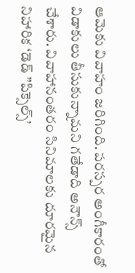ఆమెకు వివాహం జరిగింది. పరస్పర అంగీకారంతో విడాకులు తీసుకున్నామని గతేడాది అనౌన్స్ చేశారు. వివాహానంతరం సినిమాలకు దూరమైన నిహారిక ‘డెడ్ ”పిక్సెల్స్’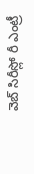వెబ్ సిరీస్లో రీ ఎంట్రీ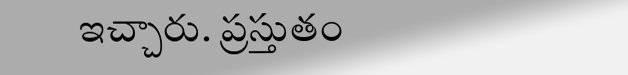ఇచ్చారు. ప్రస్తుతం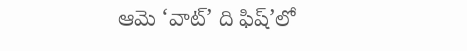ఆమె ‘వాట్’ ది ఫిష్’లో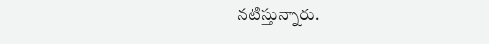నటిస్తున్నారు.